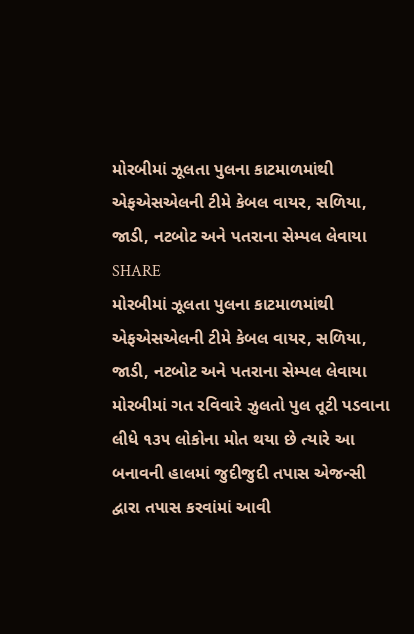મોરબીમાં ઝૂલતા પુલના કાટમાળમાંથી એફએસએલની ટીમે કેબલ વાયર, સળિયા, જાડી, નટબોટ અને પતરાના સેમ્પલ લેવાયા
SHARE
મોરબીમાં ઝૂલતા પુલના કાટમાળમાંથી એફએસએલની ટીમે કેબલ વાયર, સળિયા, જાડી, નટબોટ અને પતરાના સેમ્પલ લેવાયા
મોરબીમાં ગત રવિવારે ઝુલતો પુલ તૂટી પડવાના લીધે ૧૩૫ લોકોના મોત થયા છે ત્યારે આ બનાવની હાલમાં જુદીજુદી તપાસ એજન્સી દ્વારા તપાસ કરવાંમાં આવી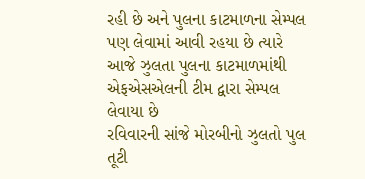રહી છે અને પુલના કાટમાળના સેમ્પલ પણ લેવામાં આવી રહયા છે ત્યારે આજે ઝુલતા પુલના કાટમાળમાંથી એફએસએલની ટીમ દ્વારા સેમ્પલ લેવાયા છે
રવિવારની સાંજે મોરબીનો ઝુલતો પુલ તૂટી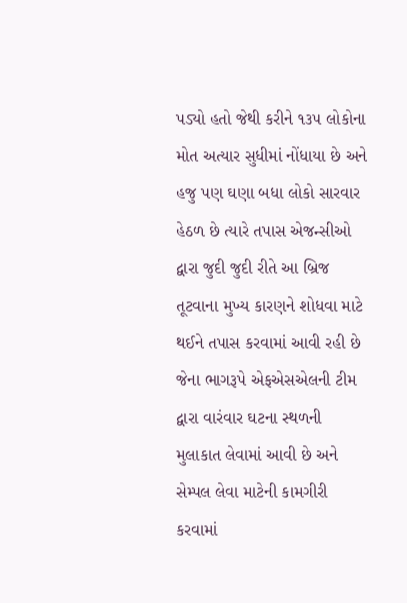પડ્યો હતો જેથી કરીને ૧૩૫ લોકોના મોત અત્યાર સુધીમાં નોંધાયા છે અને હજુ પણ ઘણા બધા લોકો સારવાર હેઠળ છે ત્યારે તપાસ એજન્સીઓ દ્વારા જુદી જુદી રીતે આ બ્રિજ તૂટવાના મુખ્ય કારણને શોધવા માટે થઈને તપાસ કરવામાં આવી રહી છે જેના ભાગરૂપે એફએસએલની ટીમ દ્વારા વારંવાર ઘટના સ્થળની મુલાકાત લેવામાં આવી છે અને સેમ્પલ લેવા માટેની કામગીરી કરવામાં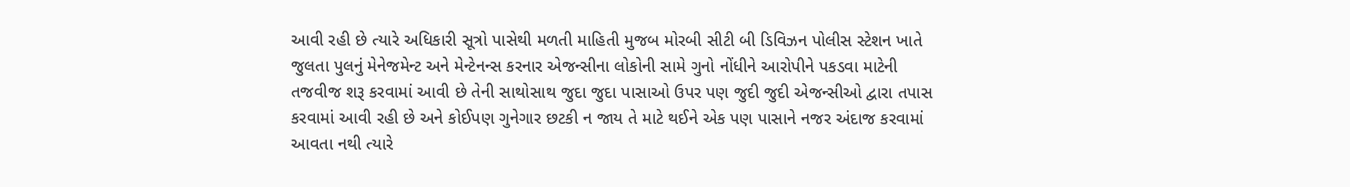આવી રહી છે ત્યારે અધિકારી સૂત્રો પાસેથી મળતી માહિતી મુજબ મોરબી સીટી બી ડિવિઝન પોલીસ સ્ટેશન ખાતે જુલતા પુલનું મેનેજમેન્ટ અને મેન્ટેનન્સ કરનાર એજન્સીના લોકોની સામે ગુનો નોંધીને આરોપીને પકડવા માટેની તજવીજ શરૂ કરવામાં આવી છે તેની સાથોસાથ જુદા જુદા પાસાઓ ઉપર પણ જુદી જુદી એજન્સીઓ દ્વારા તપાસ કરવામાં આવી રહી છે અને કોઈપણ ગુનેગાર છટકી ન જાય તે માટે થઈને એક પણ પાસાને નજર અંદાજ કરવામાં આવતા નથી ત્યારે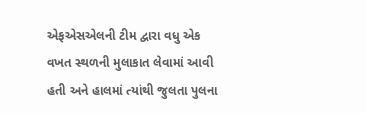એફએસએલની ટીમ દ્વારા વધુ એક વખત સ્થળની મુલાકાત લેવામાં આવી હતી અને હાલમાં ત્યાંથી જુલતા પુલના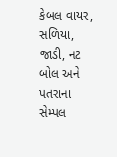કેબલ વાયર, સળિયા, જાડી, નટ બોલ અને પતરાના સેમ્પલ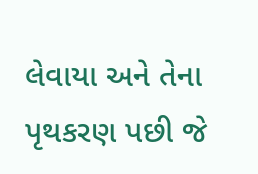લેવાયા અને તેના પૃથકરણ પછી જે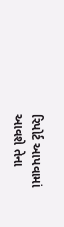રિપોર્ટ આપવામાં આવશે તેના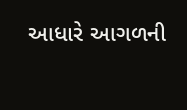આધારે આગળની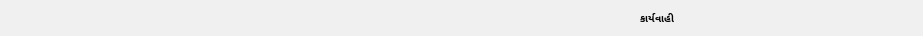કાર્યવાહી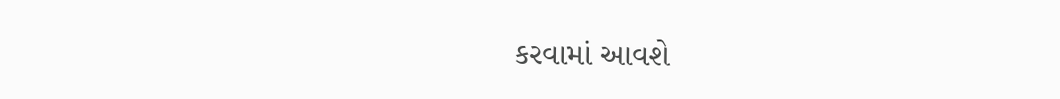કરવામાં આવશે